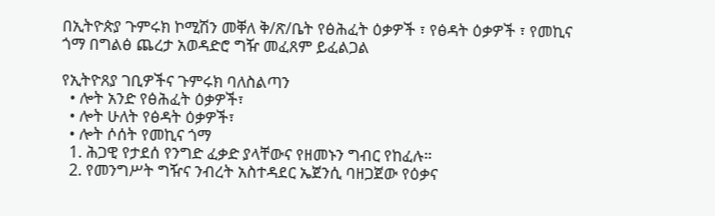በኢትዮጵያ ጉምሩክ ኮሚሽን መቐለ ቅ/ጽ/ቤት የፅሕፈት ዕቃዎች ፣ የፅዳት ዕቃዎች ፣ የመኪና ጎማ በግልፅ ጨረታ አወዳድሮ ግዥ መፈጸም ይፈልጋል

የኢትዮጸያ ገቢዎችና ጉምሩክ ባለስልጣን
  • ሎት አንድ የፅሕፈት ዕቃዎች፣
  • ሎት ሁለት የፅዳት ዕቃዎች፣
  • ሎት ሶሰት የመኪና ጎማ
  1. ሕጋዊ የታደሰ የንግድ ፈቃድ ያላቸውና የዘመኑን ግብር የከፈሉ።
  2. የመንግሥት ግዥና ንብረት አስተዳደር ኤጀንሲ ባዘጋጀው የዕቃና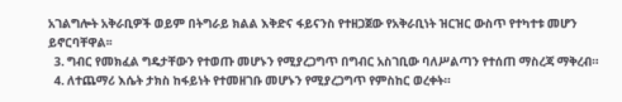አገልግሎት አቅራቢዎች ወይም በትግራይ ክልል እቅድና ፋይናንስ የተዘጋጀው የአቅራቢነት ዝርዝር ውስጥ የተካተቱ መሆን ይኖርባቸዋል፡፡
  3. ግብር የመክፈል ግዴታቸውን የተወጡ መሆኑን የሚያረጋግጥ በግብር አስገቢው ባለሥልጣን የተሰጠ ማስረጃ ማቅረብ።
  4. ለተጨማሪ እሴት ታክስ ከፋይነት የተመዘገቡ መሆኑን የሚያረጋግጥ የምስከር ወረቀት።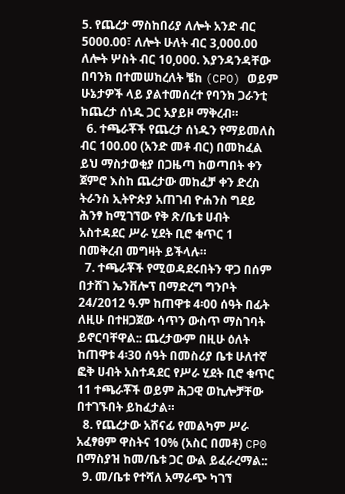5. የጨረታ ማስከበሪያ ለሎት አንድ ብር 5000.00፣ ለሎት ሁለት ብር 3,000.00 ለሎት ሦስት ብር 10,000. እያንዳንዳቸው በባንክ በተመሠከረለት ቼከ (CPO) ወይም ሁኔታዎች ላይ ያልተመሰረተ የባንክ ጋራንቲ ከጨረታ ሰነዱ ጋር አያይዞ ማቅረብ።
  6. ተጫራቾች የጨረታ ሰነዱን የማይመለስ ብር 100.00 (አንድ መቶ ብር) በመከፈል ይህ ማስታወቂያ በጋዜጣ ከወጣበት ቀን ጀምሮ እስከ ጨረታው መከፈቻ ቀን ድረስ ትራንስ ኢትዮጵያ አጠገብ ዮሐንስ ግደይ ሕንፃ ከሚገኘው የቅ ጽ/ቤቱ ሀብት አስተዳደር ሥራ ሂደት ቢሮ ቁጥር 1 በመቅረብ መግዛት ይችላሉ።
  7. ተጫራቾች የሚወዳደሩበትን ዋጋ በሰም በታሸገ ኤንቨሎፕ በማድረግ ግንቦት 24/2012 ዓ.ም ከጠዋቱ 4፡00 ሰዓት በፊት ለዚሁ በተዘጋጀው ሳጥን ውስጥ ማስገባት ይኖርባቸዋል:: ጨረታውም በዚሁ ዕለት ከጠዋቱ 4፡30 ሰዓት በመስሪያ ቤቱ ሁለተኛ ፎቅ ሀብት አስተዳደር የሥራ ሂደት ቢሮ ቁጥር 11 ተጫራቾች ወይም ሕጋዊ ወኪሎቻቸው በተገኙበት ይከፈታል።
  8. የጨረታው አሸናፊ የመልካም ሥራ አፈፃፀም ዋስትና 10% (አስር በመቶ) CP0 በማስያዝ ከመ/ቤቱ ጋር ውል ይፈራረማል::
  9. መ/ቤቱ የተሻለ አማራጭ ካገኘ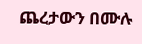ጨረታውን በሙሉ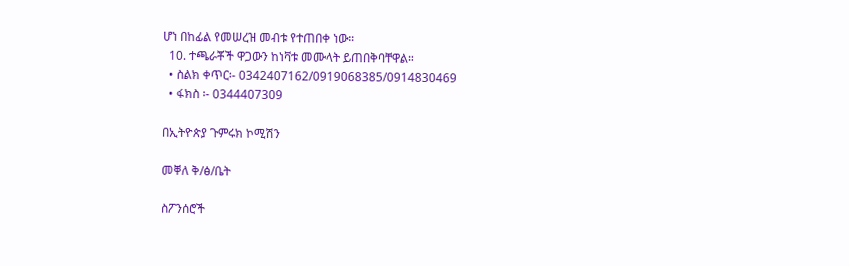ሆነ በከፊል የመሠረዝ መብቱ የተጠበቀ ነው።
  10. ተጫራቾች ዋጋውን ከነቫቱ መሙላት ይጠበቅባቸዋል።
  • ስልክ ቀጥር፡- 0342407162/0919068385/0914830469
  • ፋክስ ፡- 0344407309

በኢትዮጵያ ጉምሩክ ኮሚሽን

መቐለ ቅ/ፅ/ቤት

ስፖንሰሮች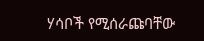ሃሳቦች የሚሰራጩባቸው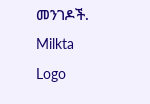መንገዶች.
Milkta Logo